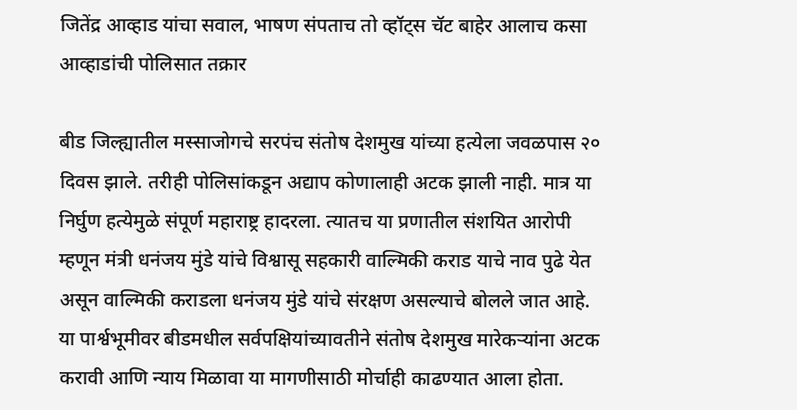जितेंद्र आव्हाड यांचा सवाल, भाषण संपताच तो व्हॉट्स चॅट बाहेर आलाच कसा आव्हाडांची पोलिसात तक्रार

बीड जिल्ह्यातील मस्साजोगचे सरपंच संतोष देशमुख यांच्या हत्येला जवळपास २० दिवस झाले. तरीही पोलिसांकडून अद्याप कोणालाही अटक झाली नाही. मात्र या निर्घुण हत्येमुळे संपूर्ण महाराष्ट्र हादरला. त्यातच या प्रणातील संशयित आरोपी म्हणून मंत्री धनंजय मुंडे यांचे विश्वासू सहकारी वाल्मिकी कराड याचे नाव पुढे येत असून वाल्मिकी कराडला धनंजय मुंडे यांचे संरक्षण असल्याचे बोलले जात आहे. या पार्श्वभूमीवर बीडमधील सर्वपक्षियांच्यावतीने संतोष देशमुख मारेकऱ्यांना अटक करावी आणि न्याय मिळावा या मागणीसाठी मोर्चाही काढण्यात आला होता.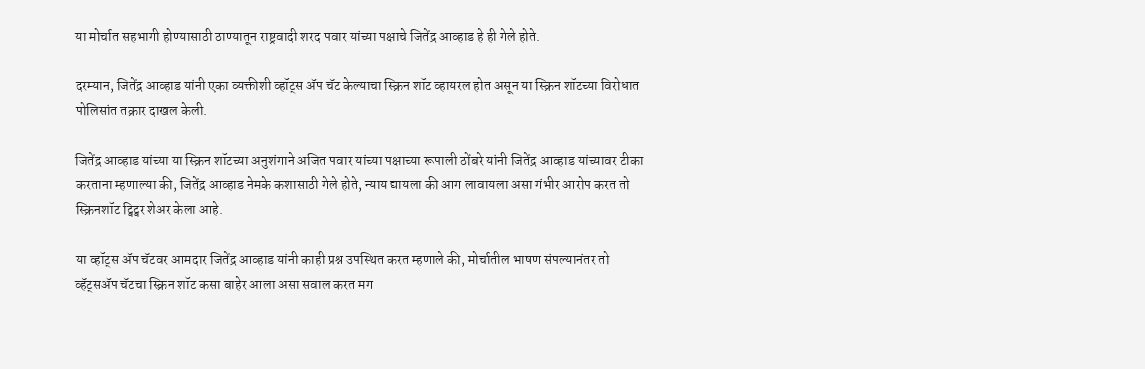या मोर्चात सहभागी होण्यासाठी ठाण्यातून राष्ट्रवादी शरद पवार यांच्या पक्षाचे जितेंद्र आव्हाड हे ही गेले होते.

दरम्यान, जितेंद्र आव्हाड यांनी एका व्यक्तीशी व्हॉट्स ॲप चॅट केल्याचा स्क्रिन शॉट व्हायरल होत असून या स्क्रिन शॉटच्या विरोधात पोलिसांत तक्रार दाखल केली.

जितेंद्र आव्हाड यांच्या या स्क्रिन शॉटच्या अनुशंगाने अजित पवार यांच्या पक्षाच्या रूपाली ठोंबरे यांनी जितेंद्र आव्हाड यांच्यावर टीका करताना म्हणाल्या की, जितेंद्र आव्हाड नेमके कशासाठी गेले होते, न्याय द्यायला की आग लावायला असा गंभीर आरोप करत तो स्क्रिनशॉट ट्विट्वर शेअर केला आहे.

या व्हॉट्स ॲप चॅटवर आमदार जितेंद्र आव्हाड यांनी काही प्रश्न उपस्थित करत म्हणाले की, मोर्चातील भाषण संपल्यानंतर तो व्हॅट्सॲप चॅटचा स्क्रिन शॉट कसा बाहेर आला असा सवाल करत मग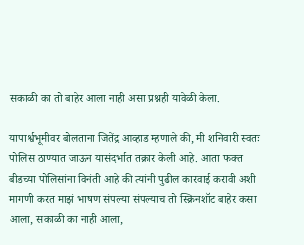सकाळी का तो बाहेर आला नाही असा प्रश्नही यावेळी केला.

यापार्श्वभूमीवर बोलताना जितेंद्र आव्हाड म्हणाले की, मी शनिवारी स्वतः पोलिस ठाण्यात जाऊन यासंदर्भात तक्रार केली आहे. आता फक्त बीडच्या पोलिसांना विनंती आहे की त्यांनी पुढील कारवाई करावी अशी मागणी करत माझं भाषण संपल्या संपल्याच तो स्क्रिनशॉट बाहेर कसा आला, सकाळी का नाही आला,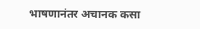भाषणानंतर अचानक कसा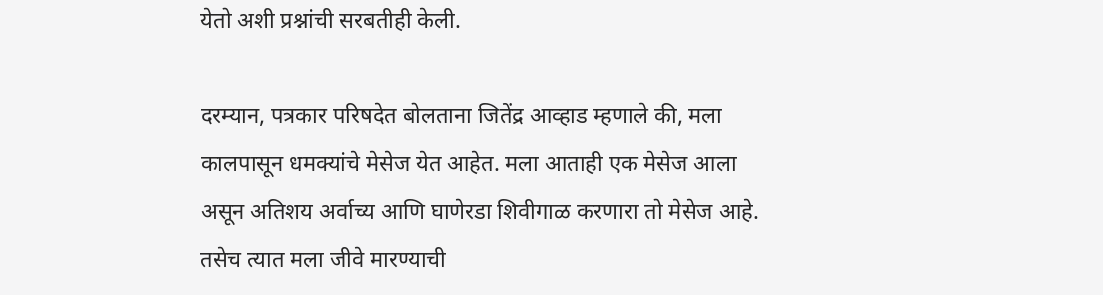येतो अशी प्रश्नांची सरबतीही केली.

दरम्यान, पत्रकार परिषदेत बोलताना जितेंद्र आव्हाड म्हणाले की, मला कालपासून धमक्यांचे मेसेज येत आहेत. मला आताही एक मेसेज आला असून अतिशय अर्वाच्य आणि घाणेरडा शिवीगाळ करणारा तो मेसेज आहे. तसेच त्यात मला जीवे मारण्याची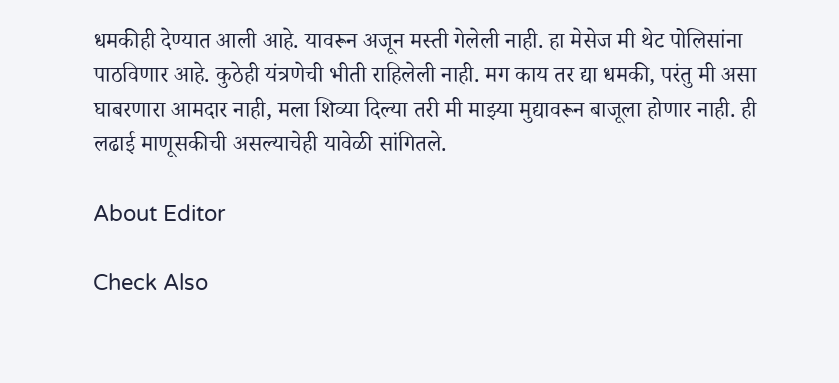धमकीही देण्यात आली आहे. यावरून अजून मस्ती गेलेली नाही. हा मेसेज मी थेट पोलिसांना पाठविणार आहे. कुठेही यंत्रणेची भीती राहिलेली नाही. मग काय तर द्या धमकी, परंतु मी असा घाबरणारा आमदार नाही, मला शिव्या दिल्या तरी मी माझ्या मुद्यावरून बाजूला होणार नाही. ही लढाई माणूसकीची असल्याचेही यावेळी सांगितले.

About Editor

Check Also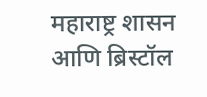महाराष्ट्र शासन आणि ब्रिस्टॉल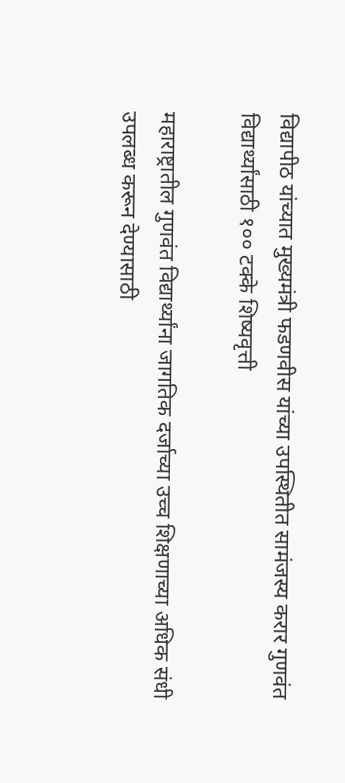विद्यापीठ यांच्यात मुख्यमंत्री फडणवीस यांच्या उपस्थितीत सामंजस्य करार गुणवंत विद्यार्थ्यांसाठी १०० टक्के शिष्यवृत्ती

महाराष्ट्रातील गुणवंत विद्यार्थ्यांना जागतिक दर्जाच्या उच्च शिक्षणाच्या अधिक संधी उपलब्ध करून देण्यासाठी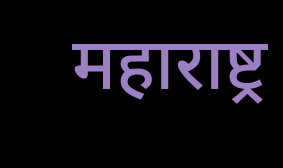महाराष्ट्र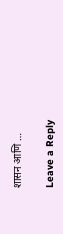शासन आणि …

Leave a Reply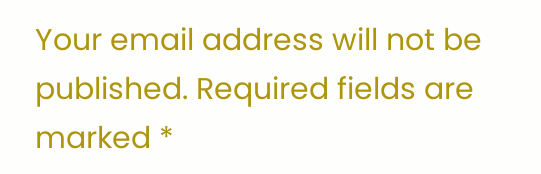Your email address will not be published. Required fields are marked *